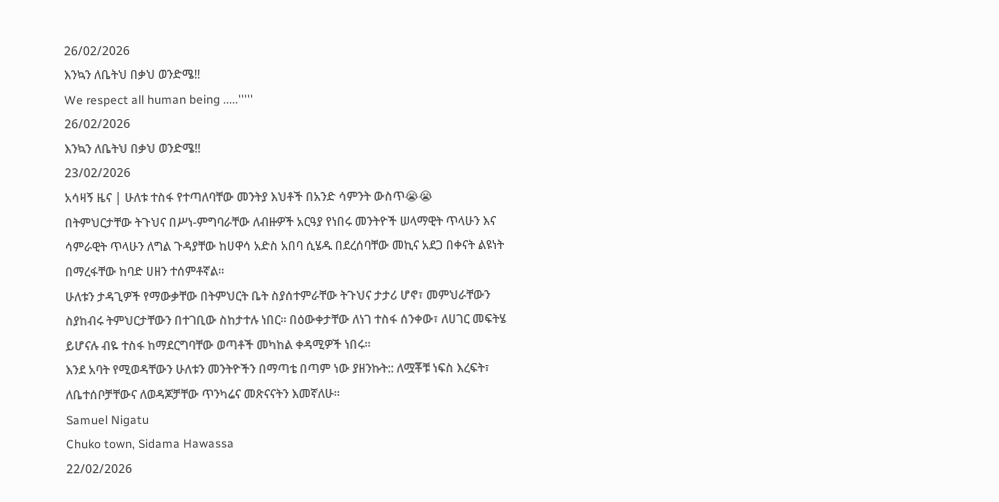26/02/2026
እንኳን ለቤትህ በቃህ ወንድሜ!!
We respect all human being .....'''''
26/02/2026
እንኳን ለቤትህ በቃህ ወንድሜ!!
23/02/2026
አሳዛኝ ዜና | ሁለቱ ተስፋ የተጣለባቸው መንትያ እህቶች በአንድ ሳምንት ውስጥ😭😭
በትምህርታቸው ትጉህና በሥነ-ምግባራቸው ለብዙዎች አርዓያ የነበሩ መንትዮች ሠላማዊት ጥላሁን እና ሳምራዊት ጥላሁን ለግል ጉዳያቸው ከሀዋሳ አድስ አበባ ሲሄዱ በደረሰባቸው መኪና አደጋ በቀናት ልዩነት በማረፋቸው ከባድ ሀዘን ተሰምቶኛል፡፡
ሁለቱን ታዳጊዎች የማውቃቸው በትምህርት ቤት ስያሰተምራቸው ትጉህና ታታሪ ሆኖ፣ መምህራቸውን ስያከብሩ ትምህርታቸውን በተገቢው ስከታተሉ ነበር። በዕውቀታቸው ለነገ ተስፋ ሰንቀው፣ ለሀገር መፍትሄ ይሆናሉ ብዬ ተስፋ ከማደርግባቸው ወጣቶች መካከል ቀዳሚዎች ነበሩ።
እንደ አባት የሚወዳቸውን ሁለቱን መንትዮችን በማጣቴ በጣም ነው ያዘንኩት:: ለሟቾቹ ነፍስ እረፍት፣ ለቤተሰቦቻቸውና ለወዳጆቻቸው ጥንካሬና መጽናናትን እመኛለሁ።
Samuel Nigatu
Chuko town, Sidama Hawassa
22/02/2026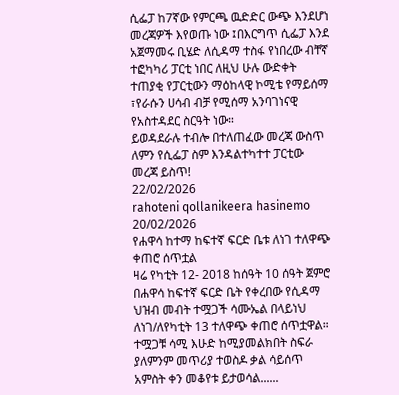ሲፌፓ ከ7ኛው የምርጫ ዉድድር ውጭ እንደሆነ መረጃዎች እየወጡ ነው ፤በእርግጥ ሲፌፓ እንደ አጀማመሩ ቢሄድ ለሲዳማ ተስፋ የነበረው ብቸኛ ተፎካካሪ ፓርቲ ነበር ለዚህ ሁሉ ውድቀት ተጠያቂ የፓርቲውን ማዕከላዊ ኮሚቴ የማይሰማ ፣የራሱን ሀሳብ ብቻ የሚሰማ አንባገነናዊ የአስተዳደር ስርዓት ነው።
ይወዳደራሉ ተብሎ በተለጠፈው መረጃ ውስጥ ለምን የሲፌፓ ስም እንዳልተካተተ ፓርቲው መረጃ ይስጥ!
22/02/2026
rahoteni qollanikeera hasinemo
20/02/2026
የሐዋሳ ከተማ ከፍተኛ ፍርድ ቤቱ ለነገ ተለዋጭ ቀጠሮ ሰጥቷል
ዛሬ የካቲት 12- 2018 ከሰዓት 10 ሰዓት ጀምሮ በሐዋሳ ከፍተኛ ፍርድ ቤት የቀረበው የሲዳማ ህዝብ መብት ተሟጋች ሳሙኤል በላይነህ ለነገ/ለየካቲት 13 ተለዋጭ ቀጠሮ ሰጥቷዋል።
ተሟጋቹ ሳሚ እሁድ ከሚያመልክበት ስፍራ ያለምንም መጥሪያ ተወስዶ ቃል ሳይሰጥ አምስት ቀን መቆየቱ ይታወሳል......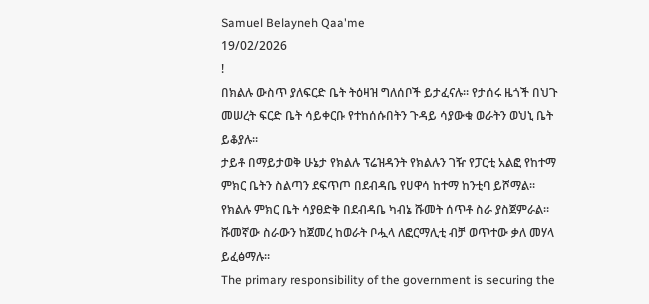Samuel Belayneh Qaa'me
19/02/2026
!
በክልሉ ውስጥ ያለፍርድ ቤት ትዕዛዝ ግለሰቦች ይታፈናሉ። የታሰሩ ዜጎች በህጉ መሠረት ፍርድ ቤት ሳይቀርቡ የተከሰሱበትን ጉዳይ ሳያውቁ ወራትን ወህኒ ቤት ይቆያሉ።
ታይቶ በማይታወቅ ሁኔታ የክልሉ ፕሬዝዳንት የክልሉን ገዥ የፓርቲ አልፎ የከተማ ምክር ቤትን ስልጣን ደፍጥጦ በደብዳቤ የሀዋሳ ከተማ ከንቲባ ይሾማል።
የክልሉ ምክር ቤት ሳያፀድቅ በደብዳቤ ካብኔ ሹመት ሰጥቶ ስራ ያስጀምራል። ሹመኛው ስራውን ከጀመረ ከወራት ቦሗላ ለፎርማሊቲ ብቻ ወጥተው ቃለ መሃላ ይፈፅማሉ።
The primary responsibility of the government is securing the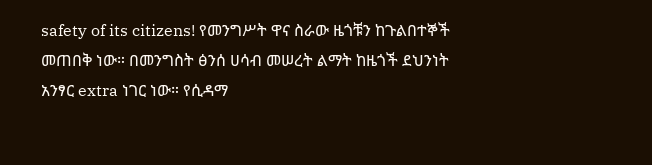safety of its citizens! የመንግሥት ዋና ስራው ዜጎቹን ከጉልበተኞች መጠበቅ ነው። በመንግስት ፅንሰ ሀሳብ መሠረት ልማት ከዜጎች ደህንነት አንፃር extra ነገር ነው። የሲዳማ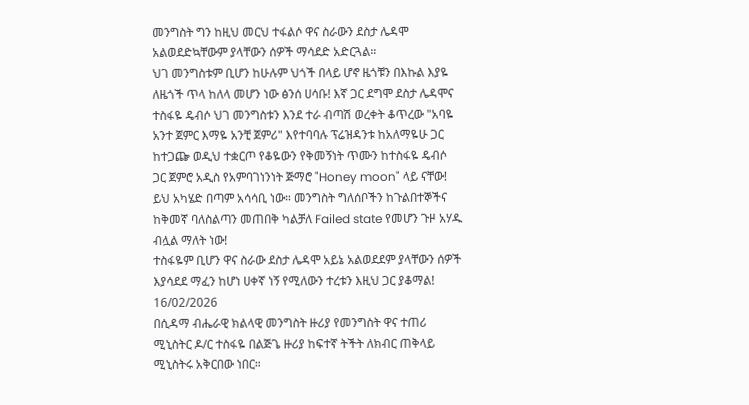መንግስት ግን ከዚህ መርህ ተፋልሶ ዋና ስራውን ደስታ ሌዳሞ አልወደድኳቸውም ያላቸውን ሰዎች ማሳደድ አድርጓል።
ህገ መንግስቱም ቢሆን ከሁሉም ህጎች በላይ ሆኖ ዜጎቹን በእኩል እያዬ ለዜጎች ጥላ ከለላ መሆን ነው ፅንሰ ሀሳቡ! እኛ ጋር ደግሞ ደስታ ሌዳሞና ተስፋዬ ዴብሶ ህገ መንግስቱን እንደ ተራ ብጣሽ ወረቀት ቆጥረው "አባዬ አንተ ጀምር እማዬ አንቺ ጀምሪ" እየተባባሉ ፕሬዝዳንቱ ከአለማዬሁ ጋር ከተጋጬ ወዲህ ተቋርጦ የቆዬውን የቅመኝነት ጥሙን ከተስፋዬ ዴብሶ ጋር ጀምሮ አዲስ የአምባገነንነት ጅማሮ "Honey moon" ላይ ናቸው!
ይህ አካሄድ በጣም አሳሳቢ ነው። መንግስት ግለሰቦችን ከጉልበተኞችና ከቅመኛ ባለስልጣን መጠበቅ ካልቻለ Failed state የመሆን ጉዞ አሃዱ ብሏል ማለት ነው!
ተስፋዬም ቢሆን ዋና ስራው ደስታ ሌዳሞ አይኔ አልወደደም ያላቸውን ሰዎች እያሳደደ ማፈን ከሆነ ሀቀኛ ነኝ የሚለውን ተረቱን እዚህ ጋር ያቆማል!
16/02/2026
በሲዳማ ብሔራዊ ክልላዊ መንግስት ዙሪያ የመንግስት ዋና ተጠሪ ሚኒስትር ዶ/ር ተስፋዬ በልጅጌ ዙሪያ ከፍተኛ ትችት ለክብር ጠቅላይ ሚኒስትሩ አቅርበው ነበር።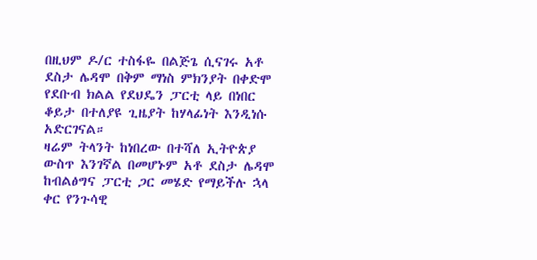በዚህም ዶ/ር ተስፋዬ በልጅጌ ሲናገሩ አቶ ደስታ ሌዳሞ በቅም ማነስ ምክንያት በቀድሞ የደቡብ ክልል የደህዴን ፓርቲ ላይ በነበር ቆይታ በተለያዩ ጊዜያት ከሃላፊነት እንዲነሱ አድርገናል።
ዛሬም ትላንት ከነበረው በተሻለ ኢትዮጵያ ውስጥ እንገኛል በመሆኑም አቶ ደስታ ሌዳሞ ከብልፅግና ፓርቲ ጋር መሄድ የማይችሉ ኋላ ቀር የንጉሳዊ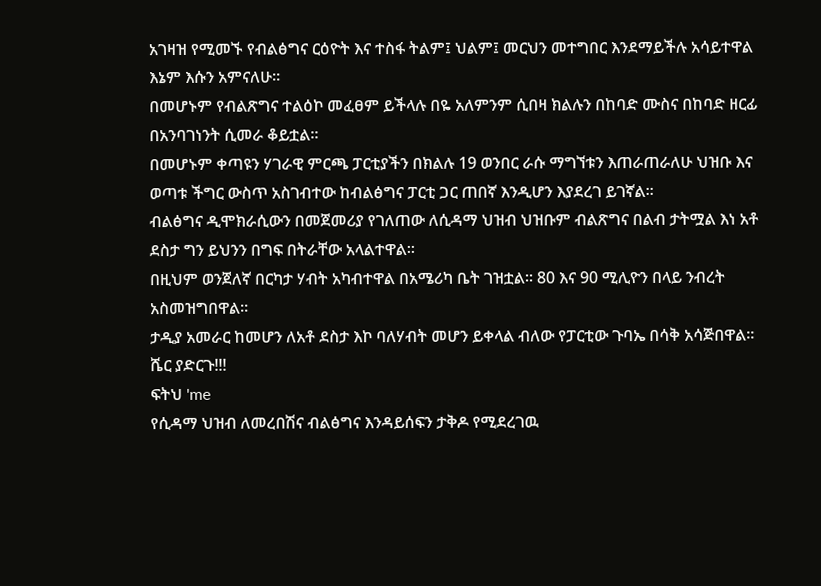አገዛዝ የሚመኙ የብልፅግና ርዕዮት እና ተስፋ ትልም፤ ህልም፤ መርህን መተግበር እንደማይችሉ አሳይተዋል እኔም እሱን አምናለሁ።
በመሆኑም የብልጽግና ተልዕኮ መፈፀም ይችላሉ በዬ አለምንም ሲበዛ ክልሉን በከባድ ሙስና በከባድ ዘርፊ በአንባገነንት ሲመራ ቆይቷል።
በመሆኑም ቀጣዩን ሃገራዊ ምርጫ ፓርቲያችን በክልሉ 19 ወንበር ራሱ ማግኘቱን እጠራጠራለሁ ህዝቡ እና ወጣቱ ችግር ውስጥ አስገብተው ከብልፅግና ፓርቲ ጋር ጠበኛ እንዲሆን እያደረገ ይገኛል።
ብልፅግና ዲሞክራሲውን በመጀመሪያ የገለጠው ለሲዳማ ህዝብ ህዝቡም ብልጽግና በልብ ታትሟል እነ አቶ ደስታ ግን ይህንን በግፍ በትራቸው አላልተዋል።
በዚህም ወንጀለኛ በርካታ ሃብት አካብተዋል በአሜሪካ ቤት ገዝቷል። 80 እና 90 ሚሊዮን በላይ ንብረት አስመዝግበዋል።
ታዲያ አመራር ከመሆን ለአቶ ደስታ እኮ ባለሃብት መሆን ይቀላል ብለው የፓርቲው ጉባኤ በሳቅ አሳጅበዋል።
ሼር ያድርጉ!!!
ፍትህ 'me
የሲዳማ ህዝብ ለመረበሽና ብልፅግና እንዳይሰፍን ታቅዶ የሚደረገዉ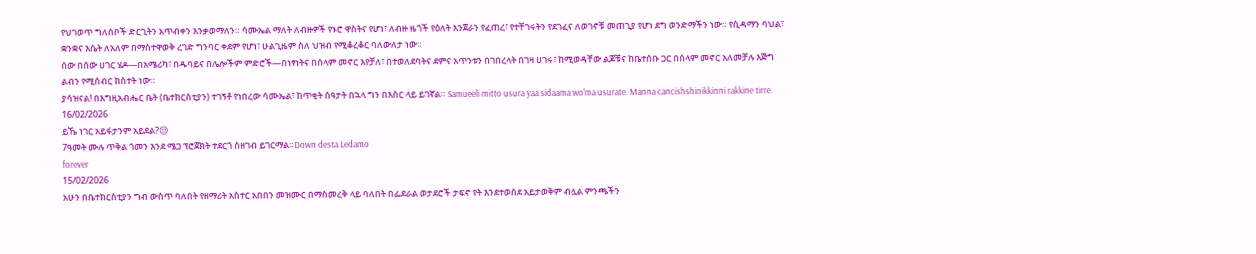የህገወጥ ግለሰቦች ድርጊትን አጥብቀን እንቃወማለን። ሳሙኤል ማለት ለብዙዎች የኑሮ ዋስትና የሆነ፣ ለብዙ ዜጎች የዕለት እንጀራን የፈጠረ፣ የተቸገሩትን የደገፈና ለወገኖቹ መጠጊያ የሆነ ደግ ወንድማችን ነው። የሲዳማን ባህል፣ ቋንቋና እሴት ለአለም በማስተዋወቅ ረገድ ግንባር ቀደም የሆነ፣ ሁልጊዜም ስለ ህዝብ የሚቆረቆር ባለውለታ ነው።
ሰው በሰው ሀገር ሄዶ—በአሜሪካ፣ በዱባይና በሌሎችም ምድሮች—በነፃነትና በሰላም መኖር እየቻለ፣ በተወለደባትና ደምና አጥንቱን በገበረላት በገዛ ሀገሩ፣ ከሚወዳቸው ልጆቹና ከቤተሰቡ ጋር በሰላም መኖር አለመቻሉ እጅግ ልብን የሚሰብር ክስተት ነው።
ያሳዝናል! በእግዚአብሔር ቤት (ቤተክርስቲያን) ተገኝቶ የነበረው ሳሙኤል፣ ከጥቂት ሰዓታት በኋላ ግን በእስር ላይ ይገኛል። Samueeli mitto usura yaa sidaama wo'ma usurate. Manna cancishshinikkinni rakkine tirre.
16/02/2026
ይኼ ነገር አይፋታንም አይደል?😒
7ዓመት ሙሉ ጥቅል ጎመን እንደ ሜጋ ፕሮጀክት ተደርጎ ስዘገብ ይገርማል።Down desta Ledamo
forever
15/02/2026
አሁን በቤተክርስቲያን ግብ ውስጥ ባለበት የዘማሪት አስተር አበበን መዝሙር በማስመረቅ ላይ ባለበት በፌደራል ወታደሮች ታፍኖ የት እንደተወሰደ አይታወቅም ብሏል ምንጫችን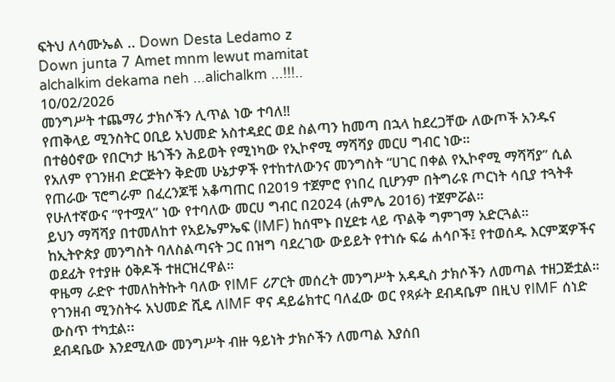ፍትህ ለሳሙኤል .. Down Desta Ledamo z
Down junta 7 Amet mnm lewut mamitat
alchalkim dekama neh ...alichalkm ...!!!..
10/02/2026
መንግሥት ተጨማሪ ታክሶችን ሊጥል ነው ተባለ‼
የጠቅላይ ሚንስትር ዐቢይ አህመድ አስተዳደር ወደ ስልጣን ከመጣ በኋላ ከደረጋቸው ለውጦች አንዱና በተፅዕኖው የበርካታ ዜጎችን ሕይወት የሚነካው የኢኮኖሚ ማሻሻያ መርሀ ግብር ነው።
የአለም የገንዘብ ድርጅትን ቅድመ ሁኔታዎች የተከተለውንና መንግስት “ሀገር በቀል የኢኮኖሚ ማሻሻያ” ሲል የጠራው ፕሮግራም በፈረንጆቹ አቆጣጠር በ2019 ተጀምሮ የነበረ ቢሆንም በትግራዩ ጦርነት ሳቢያ ተጓትቶ የሁለተኛውና “የተሟላ” ነው የተባለው መርሀ ግብር በ2024 (ሐምሌ 2016) ተጀምሯል።
ይህን ማሻሻያ በተመለከተ የአይኤምኤፍ (IMF) ከሰሞኑ በሂደቱ ላይ ጥልቅ ግምገማ አድርጓል።
ከኢትዮጵያ መንግስት ባለስልጣናት ጋር በዝግ ባደረገው ውይይት የተነሱ ፍሬ ሐሳቦች፤ የተወሰዱ እርምጃዎችና ወደፊት የተያዙ ዕቅዶች ተዘርዝረዋል።
ዋዜማ ራድዮ ተመለከትኩት ባለው የIMF ሪፖርት መሰረት መንግሥት አዳዲስ ታክሶችን ለመጣል ተዘጋጅቷል።
የገንዘብ ሚንስትሩ አህመድ ሺዴ ለIMF ዋና ዳይሬክተር ባለፈው ወር የጻፉት ደብዳቤም በዚህ የIMF ሰነድ ውስጥ ተካቷል፡፡
ደብዳቤው እንደሚለው መንግሥት ብዙ ዓይነት ታክሶችን ለመጣል እያሰበ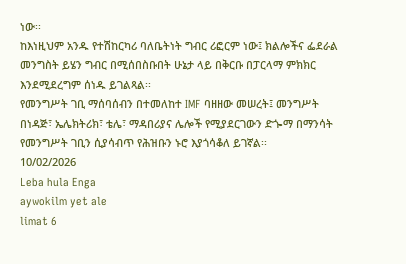ነው፡፡
ከእነዚህም አንዱ የተሽከርካሪ ባለቤትነት ግብር ሪፎርም ነው፤ ክልሎችና ፌደራል መንግስት ይሄን ግብር በሚሰበስቡበት ሁኔታ ላይ በቅርቡ በፓርላማ ምክክር እንደሚደረግም ሰነዱ ይገልጻል፡፡
የመንግሥት ገቢ ማሰባሰብን በተመለከተ IMF ባዘዘው መሠረት፤ መንግሥት በነዳጅ፣ ኤሌክትሪክ፣ ቴሌ፣ ማዳበሪያና ሌሎች የሚያደርገውን ድጐማ በማንሳት የመንግሥት ገቢን ሲያሳብጥ የሕዝቡን ኑሮ እያጎሳቆለ ይገኛል፡፡
10/02/2026
Leba hula Enga
aywokilm yet ale
limat 6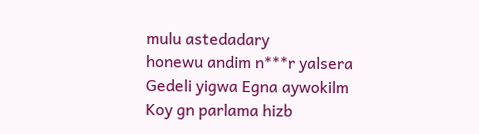mulu astedadary
honewu andim n***r yalsera
Gedeli yigwa Egna aywokilm
Koy gn parlama hizb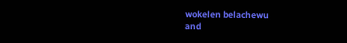wokelen belachewu
and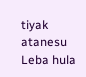tiyak atanesu Leba hula